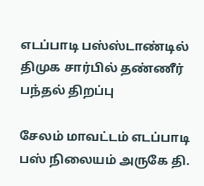எடப்பாடி பஸ்ஸ்டாண்டில் திமுக சார்பில் தண்ணீர் பந்தல் திறப்பு

சேலம் மாவட்டம் எடப்பாடி பஸ் நிலையம் அருகே தி.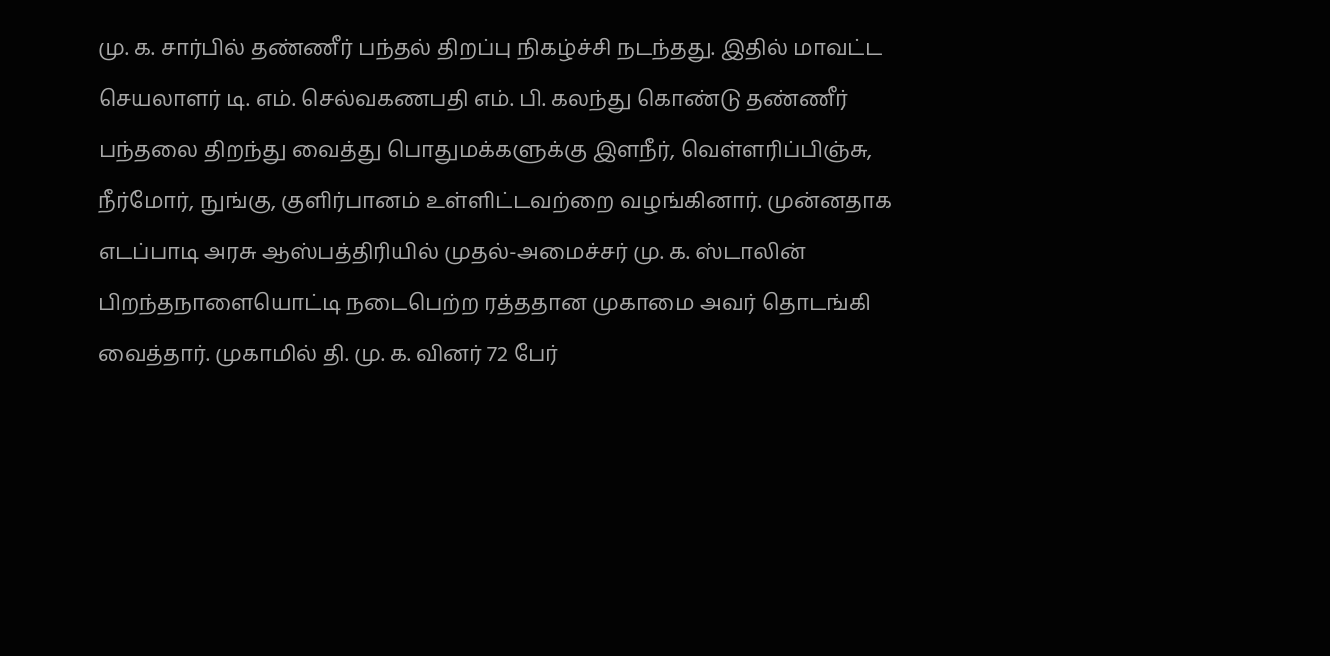மு. க. சார்பில் தண்ணீர் பந்தல் திறப்பு நிகழ்ச்சி நடந்தது. இதில் மாவட்ட செயலாளர் டி. எம். செல்வகணபதி எம். பி. கலந்து கொண்டு தண்ணீர் பந்தலை திறந்து வைத்து பொதுமக்களுக்கு இளநீர், வெள்ளரிப்பிஞ்சு, நீர்மோர், நுங்கு, குளிர்பானம் உள்ளிட்டவற்றை வழங்கினார். முன்னதாக எடப்பாடி அரசு ஆஸ்பத்திரியில் முதல்-அமைச்சர் மு. க. ஸ்டாலின் பிறந்தநாளையொட்டி நடைபெற்ற ரத்ததான முகாமை அவர் தொடங்கி வைத்தார். முகாமில் தி. மு. க. வினர் 72 பேர்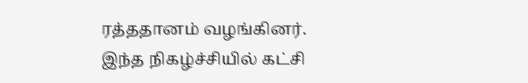ரத்ததானம் வழங்கினர்.
இந்த நிகழ்ச்சியில் கட்சி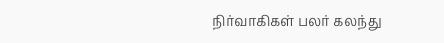நிர்வாகிகள் பலர் கலந்து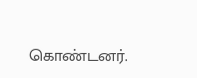கொண்டனர்.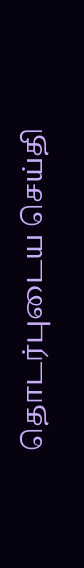தொடர்புடைய செய்தி